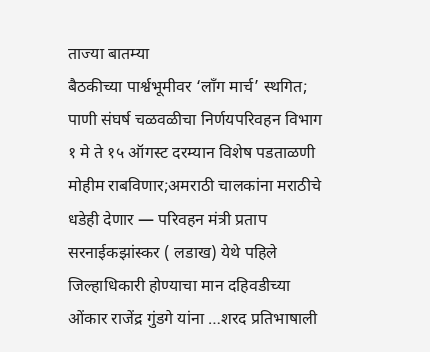ताज्या बातम्या
बैठकीच्या पार्श्वभूमीवर ‘लाँग मार्च’ स्थगित; पाणी संघर्ष चळवळीचा निर्णयपरिवहन विभाग १ मे ते १५ ऑगस्ट दरम्यान विशेष पडताळणी मोहीम राबविणार;अमराठी चालकांना मराठीचे धडेही देणार — परिवहन मंत्री प्रताप सरनाईकझांस्कर ( लडाख) येथे पहिले जिल्हाधिकारी होण्याचा मान दहिवडीच्या ओंकार राजेंद्र गुंडगे यांना …शरद प्रतिभाषाली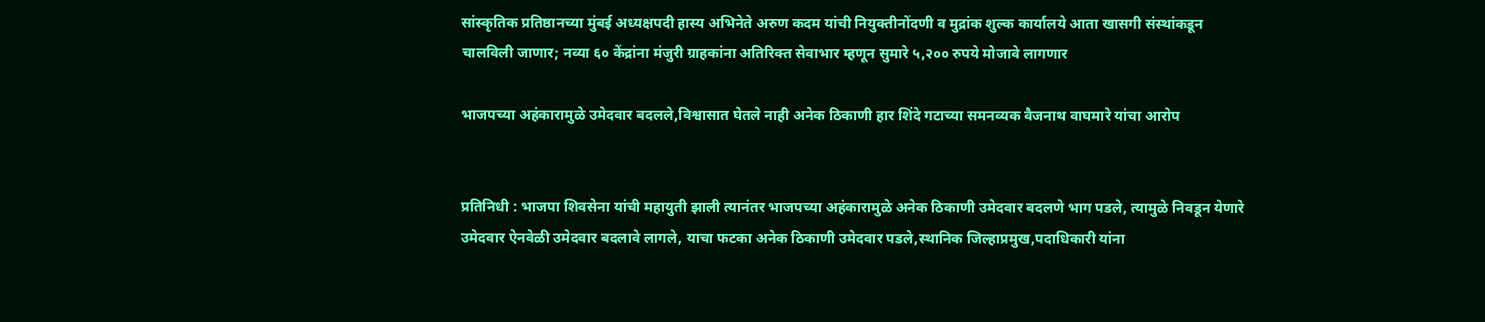सांस्कृतिक प्रतिष्ठानच्या मुंबई अध्यक्षपदी हास्य अभिनेते अरुण कदम यांची नियुक्तीनोंदणी व मुद्रांक शुल्क कार्यालये आता खासगी संस्थांकडून चालविली जाणार; नव्या ६० केंद्रांना मंजुरी ग्राहकांना अतिरिक्त सेवाभार म्हणून सुमारे ५,२०० रुपये मोजावे लागणार

भाजपच्या अहंकारामुळे उमेदवार बदलले,विश्वासात घेतले नाही अनेक ठिकाणी हार शिंदे गटाच्या समनव्यक वैजनाथ वाघमारे यांचा आरोप


प्रतिनिधी : भाजपा शिवसेना यांची महायुती झाली त्यानंतर भाजपच्या अहंकारामुळे अनेक ठिकाणी उमेदवार बदलणे भाग पडले, त्यामुळे निवडून येणारे उमेदवार ऐनवेळी उमेदवार बदलावे लागले, याचा फटका अनेक ठिकाणी उमेदवार पडले,स्थानिक जिल्हाप्रमुख,पदाधिकारी यांना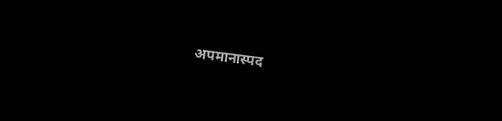अपमानास्पद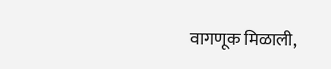वागणूक मिळाली,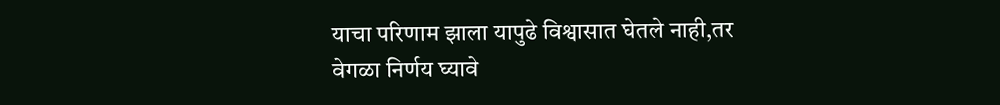याचा परिणाम झाला यापुढे विश्वासात घेतले नाही,तर वेगळा निर्णय घ्यावे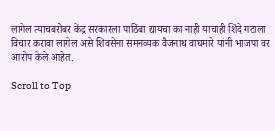लागेल त्याचबरोबर केंद्र सरकारला पाठिंबा द्यायचा का नाही याचाही शिंदे गटाला विचार करावा लागेल असे शिवसेना समनव्यक वैजनाथ वाघमारे यांनी भाजपा वर आरोप केले आहेत.

Scroll to Top